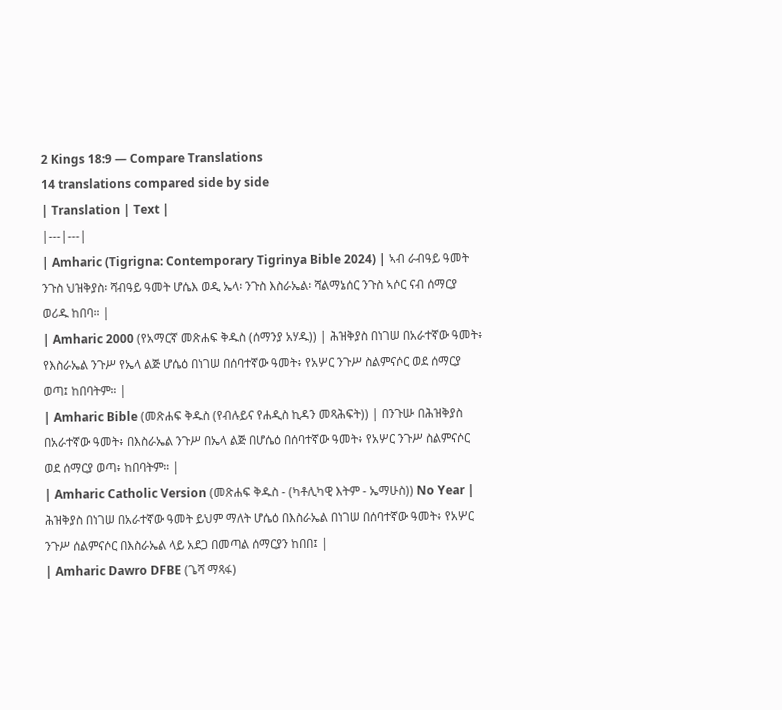2 Kings 18:9 — Compare Translations
14 translations compared side by side
| Translation | Text |
|---|---|
| Amharic (Tigrigna: Contemporary Tigrinya Bible 2024) | ኣብ ራብዓይ ዓመት ንጉስ ህዝቅያስ፡ ሻብዓይ ዓመት ሆሴእ ወዲ ኤላ፡ ንጉስ እስራኤል፡ ሻልማኔሰር ንጉስ ኣሶር ናብ ሰማርያ ወሪዱ ከበባ። |
| Amharic 2000 (የአማርኛ መጽሐፍ ቅዱስ (ሰማንያ አሃዱ)) | ሕዝቅያስ በነገሠ በአራተኛው ዓመት፥ የእስራኤል ንጉሥ የኤላ ልጅ ሆሴዕ በነገሠ በሰባተኛው ዓመት፥ የአሦር ንጉሥ ስልምናሶር ወደ ሰማርያ ወጣ፤ ከበባትም። |
| Amharic Bible (መጽሐፍ ቅዱስ (የብሉይና የሐዲስ ኪዳን መጻሕፍት)) | በንጉሡ በሕዝቅያስ በአራተኛው ዓመት፥ በእስራኤል ንጉሥ በኤላ ልጅ በሆሴዕ በሰባተኛው ዓመት፥ የአሦር ንጉሥ ስልምናሶር ወደ ሰማርያ ወጣ፥ ከበባትም። |
| Amharic Catholic Version (መጽሐፍ ቅዱስ - (ካቶሊካዊ እትም - ኤማሁስ)) No Year | ሕዝቅያስ በነገሠ በአራተኛው ዓመት ይህም ማለት ሆሴዕ በእስራኤል በነገሠ በሰባተኛው ዓመት፥ የአሦር ንጉሥ ሰልምናሶር በእስራኤል ላይ አደጋ በመጣል ሰማርያን ከበበ፤ |
| Amharic Dawro DFBE (ጌሻ ማጻፋ)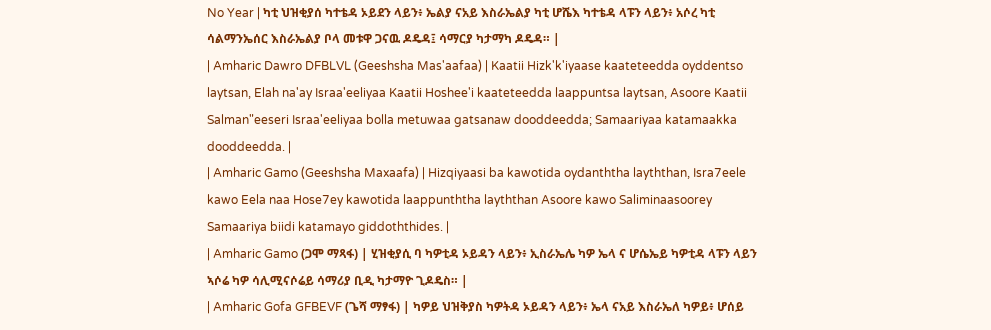No Year | ካቲ ህዝቂያሰ ካተቴዳ ኦይደን ላይን፥ ኤልያ ናአይ እስራኤልያ ካቲ ሆሼእ ካተቴዳ ላፑን ላይን፥ አሶረ ካቲ ሳልማንኤሰር እስራኤልያ ቦላ መቱዋ ጋናዉ ዶዴዳ፤ ሳማርያ ካታማካ ዶዴዳ። |
| Amharic Dawro DFBLVL (Geeshsha Mas'aafaa) | Kaatii Hizk'k'iyaase kaateteedda oyddentso laytsan, Elah na'ay Israa'eeliyaa Kaatii Hoshee'i kaateteedda laappuntsa laytsan, Asoore Kaatii Salman"eeseri Israa'eeliyaa bolla metuwaa gatsanaw dooddeedda; Samaariyaa katamaakka dooddeedda. |
| Amharic Gamo (Geeshsha Maxaafa) | Hizqiyaasi ba kawotida oydanththa layththan, Isra7eele kawo Eela naa Hose7ey kawotida laappunththa layththan Asoore kawo Saliminaasoorey Samaariya biidi katamayo giddoththides. |
| Amharic Gamo (ጋሞ ማጻፋ) | ሂዝቂያሲ ባ ካዎቲዳ ኦይዳን ላይን፥ ኢስራኤሌ ካዎ ኤላ ና ሆሴኤይ ካዎቲዳ ላፑን ላይን ኣሶሬ ካዎ ሳሊሚናሶሬይ ሳማሪያ ቢዲ ካታማዮ ጊዶዴስ። |
| Amharic Gofa GFBEVF (ጌሻ ማፃፋ) | ካዎይ ህዝቅያስ ካዎትዳ ኦይዳን ላይን፥ ኤላ ናአይ እስራኤለ ካዎይ፥ ሆሰይ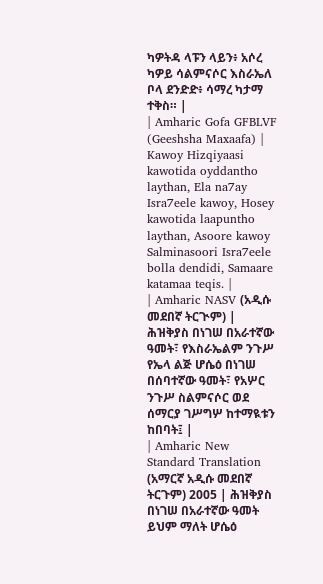ካዎትዳ ላፑን ላይን፥ አሶረ ካዎይ ሳልምናሶር እስራኤለ ቦላ ደንድድ፥ ሳማረ ካታማ ተቅስ። |
| Amharic Gofa GFBLVF (Geeshsha Maxaafa) | Kawoy Hizqiyaasi kawotida oyddantho laythan, Ela na7ay Isra7eele kawoy, Hosey kawotida laapuntho laythan, Asoore kawoy Salminasoori Isra7eele bolla dendidi, Samaare katamaa teqis. |
| Amharic NASV (አዲሱ መደበኛ ትርጒም) | ሕዝቅያስ በነገሠ በአራተኛው ዓመት፣ የእስራኤልም ንጉሥ የኤላ ልጅ ሆሴዕ በነገሠ በሰባተኛው ዓመት፣ የአሦር ንጉሥ ስልምናሶር ወደ ሰማርያ ገሥግሦ ከተማዪቱን ከበባት፤ |
| Amharic New Standard Translation (አማርኛ አዲሱ መደበኛ ትርጉም) 2005 | ሕዝቅያስ በነገሠ በአራተኛው ዓመት ይህም ማለት ሆሴዕ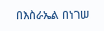በእስራኤል በነገሠ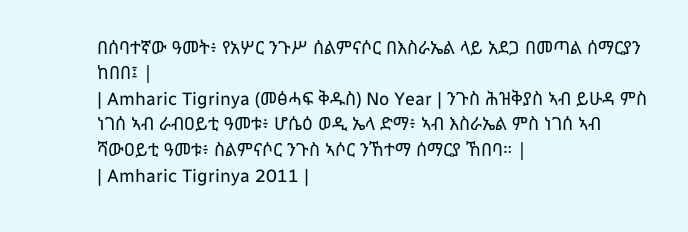በሰባተኛው ዓመት፥ የአሦር ንጉሥ ሰልምናሶር በእስራኤል ላይ አደጋ በመጣል ሰማርያን ከበበ፤ |
| Amharic Tigrinya (መፅሓፍ ቅዱስ) No Year | ንጉስ ሕዝቅያስ ኣብ ይሁዳ ምስ ነገሰ ኣብ ራብዐይቲ ዓመቱ፥ ሆሴዕ ወዲ ኤላ ድማ፥ ኣብ እስራኤል ምስ ነገሰ ኣብ ሻውዐይቲ ዓመቱ፥ ስልምናሶር ንጉስ ኣሶር ንኸተማ ሰማርያ ኸበባ። |
| Amharic Tigrinya 2011 |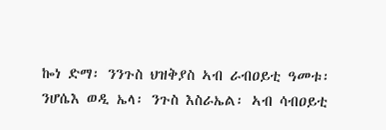ኰነ ድማ፡ ንንጉስ ህዝቅያስ ኣብ ራብዐይቲ ዓመቱ፡ ንሆሴእ ወዲ ኤላ፡ ንጉስ እስራኤል፡ ኣብ ሳብዐይቲ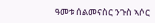ዓመቱ ሰልመናስር ንጉስ ኣሶር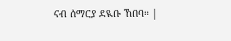ናብ ሰማርያ ደዪቡ ኸበባ። |